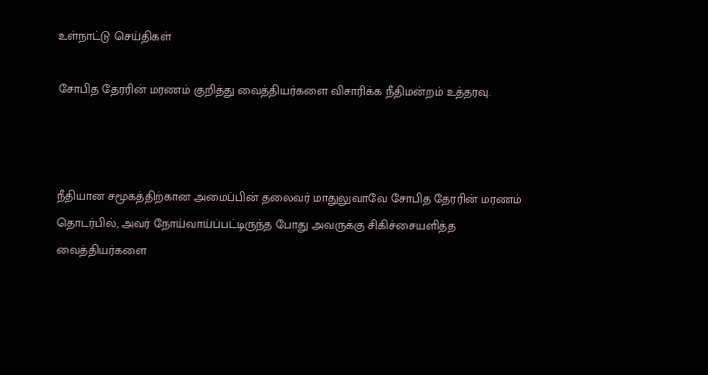உள்நாட்டு செய்திகள்

சோபித தேரரின் மரணம் குறித்து வைத்தியர்களை விசாரிக்க நீதிமன்றம் உத்தரவு.



நீதியான சமூகத்திற்கான அமைப்பின் தலைவர் மாதுலுவாவே சோபித தேரரின் மரணம் தொடர்பில், அவர் நோய்வாய்ப்பட்டிருந்த போது அவருக்கு சிகிச்சையளித்த வைத்தியர்களை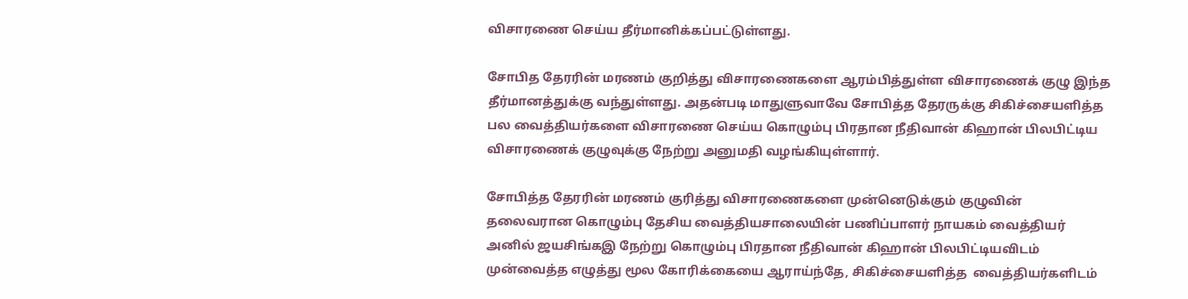விசாரணை செய்ய தீர்மானிக்கப்பட்டுள்ளது.

சோபித தேரரின் மரணம் குறித்து விசாரணைகளை ஆரம்பித்துள்ள விசாரணைக் குழு இந்த தீர்மானத்துக்கு வந்துள்ளது. அதன்படி மாதுளுவாவே சோபித்த தேரருக்கு சிகிச்சையளித்த பல வைத்தியர்களை விசாரணை செய்ய கொழும்பு பிரதான நீதிவான் கிஹான் பிலபிட்டிய விசாரணைக் குழுவுக்கு நேற்று அனுமதி வழங்கியுள்ளார்.

சோபித்த தேரரின் மரணம் குரித்து விசாரணைகளை முன்னெடுக்கும் குழுவின் தலைவரான கொழும்பு தேசிய வைத்தியசாலையின் பணிப்பாளர் நாயகம் வைத்தியர்  அனில் ஜயசிங்கஇ நேற்று கொழும்பு பிரதான நீதிவான் கிஹான் பிலபிட்டியவிடம் முன்வைத்த எழுத்து மூல கோரிக்கையை ஆராய்ந்தே, சிகிச்சையளித்த  வைத்தியர்களிடம்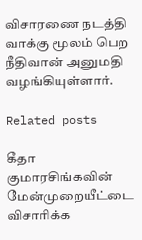விசாரணை நடத்தி வாக்கு மூலம் பெற நீதிவான் அனுமதி வழங்கியுள்ளார்.

Related posts

கீதா குமாரசிங்கவின் மேன்முறையீட்டை விசாரிக்க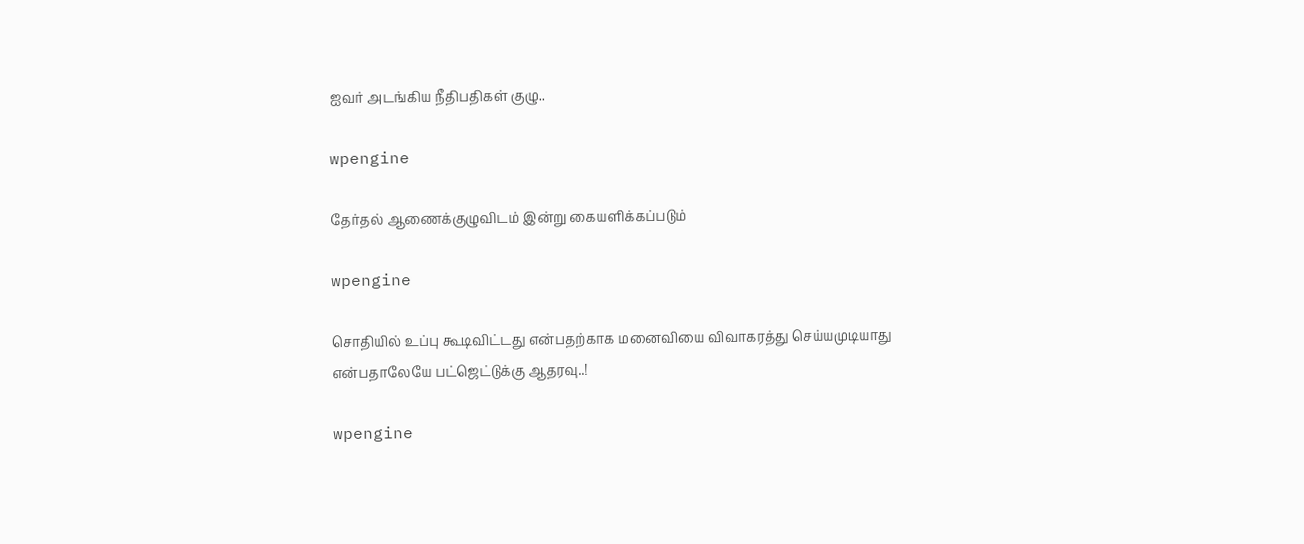ஐவர் அடங்கிய நீதிபதிகள் குழு..

wpengine

தேர்தல் ஆணைக்குழுவிடம் இன்று கையளிக்கப்படும்

wpengine

சொதியில் உப்பு கூடிவிட்டது என்பதற்காக மனைவியை விவாகரத்து செய்யமுடியாது என்பதாலேயே பட்ஜெட்டுக்கு ஆதரவு..!

wpengine